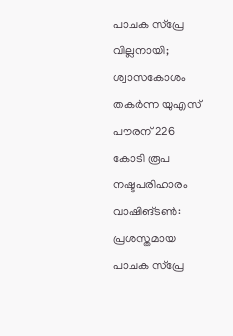പാചക സ്പ്രേ വില്ലനായി; ശ്വാസകോശം തകർന്ന യുഎസ് പൗരന് 226 കോടി രൂപ നഷ്ടപരിഹാരം
വാഷിങ്ടൺ: പ്രശസ്തമായ പാചക സ്പ്രേ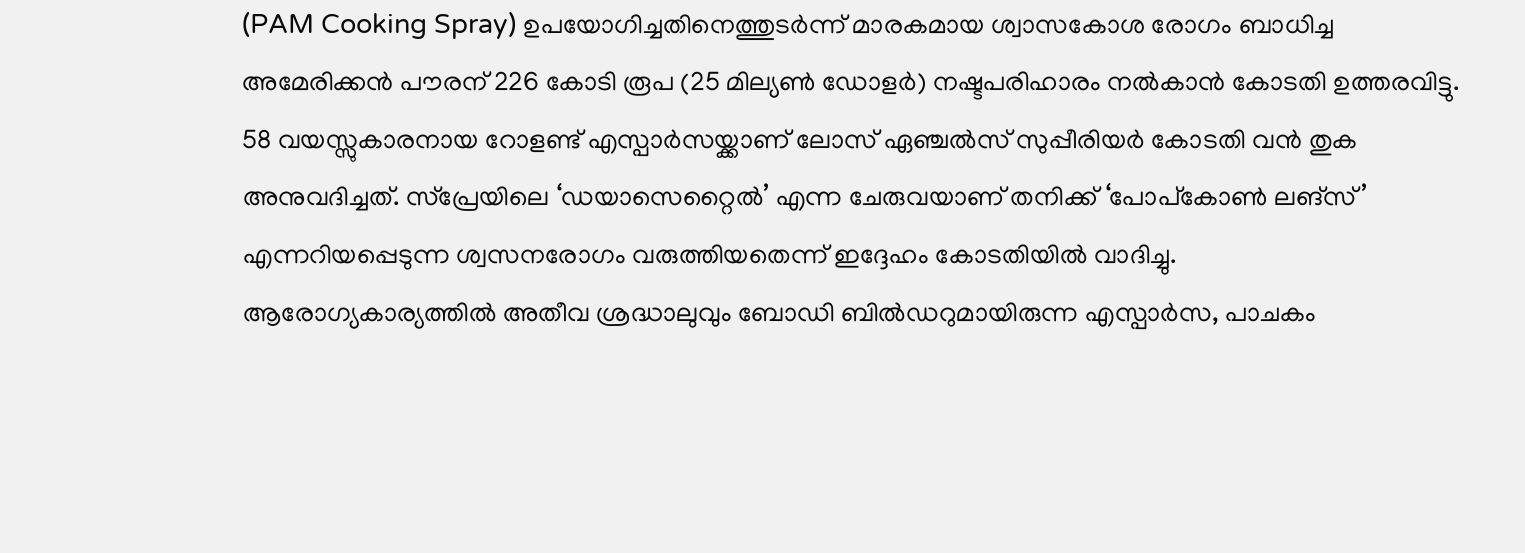(PAM Cooking Spray) ഉപയോഗിച്ചതിനെത്തുടർന്ന് മാരകമായ ശ്വാസകോശ രോഗം ബാധിച്ച അമേരിക്കൻ പൗരന് 226 കോടി രൂപ (25 മില്യൺ ഡോളർ) നഷ്ടപരിഹാരം നൽകാൻ കോടതി ഉത്തരവിട്ടു. 58 വയസ്സുകാരനായ റോളണ്ട് എസ്പാർസയ്ക്കാണ് ലോസ് ഏഞ്ചൽസ് സുപ്പീരിയർ കോടതി വൻ തുക അനുവദിച്ചത്. സ്പ്രേയിലെ ‘ഡയാസെറ്റൈൽ’ എന്ന ചേരുവയാണ് തനിക്ക് ‘പോപ്കോൺ ലങ്സ്’ എന്നറിയപ്പെടുന്ന ശ്വസനരോഗം വരുത്തിയതെന്ന് ഇദ്ദേഹം കോടതിയിൽ വാദിച്ചു.
ആരോഗ്യകാര്യത്തിൽ അതീവ ശ്രദ്ധാലുവും ബോഡി ബിൽഡറുമായിരുന്ന എസ്പാർസ, പാചകം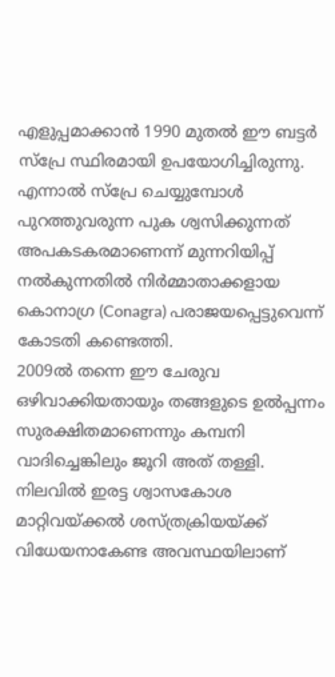എളുപ്പമാക്കാൻ 1990 മുതൽ ഈ ബട്ടർ സ്പ്രേ സ്ഥിരമായി ഉപയോഗിച്ചിരുന്നു. എന്നാൽ സ്പ്രേ ചെയ്യുമ്പോൾ പുറത്തുവരുന്ന പുക ശ്വസിക്കുന്നത് അപകടകരമാണെന്ന് മുന്നറിയിപ്പ് നൽകുന്നതിൽ നിർമ്മാതാക്കളായ കൊനാഗ്ര (Conagra) പരാജയപ്പെട്ടുവെന്ന് കോടതി കണ്ടെത്തി.
2009ൽ തന്നെ ഈ ചേരുവ ഒഴിവാക്കിയതായും തങ്ങളുടെ ഉൽപ്പന്നം സുരക്ഷിതമാണെന്നും കമ്പനി വാദിച്ചെങ്കിലും ജൂറി അത് തള്ളി. നിലവിൽ ഇരട്ട ശ്വാസകോശ മാറ്റിവയ്ക്കൽ ശസ്ത്രക്രിയയ്ക്ക് വിധേയനാകേണ്ട അവസ്ഥയിലാണ്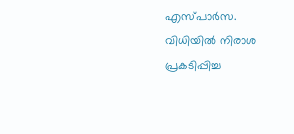എസ്പാർസ. വിധിയിൽ നിരാശ പ്രകടിപ്പിച്ച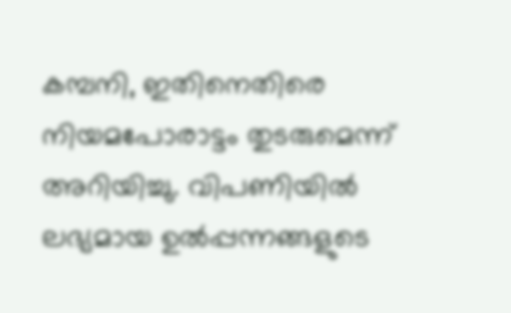കമ്പനി, ഇതിനെതിരെ നിയമപോരാട്ടം തുടരുമെന്ന് അറിയിച്ചു. വിപണിയിൽ ലഭ്യമായ ഉൽപ്പന്നങ്ങളുടെ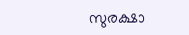സുരക്ഷാ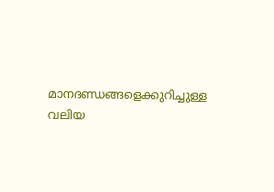മാനദണ്ഡങ്ങളെക്കുറിച്ചുള്ള വലിയ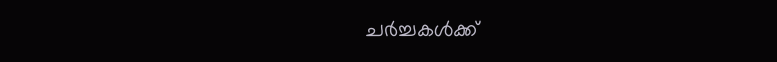ചർച്ചകൾക്ക്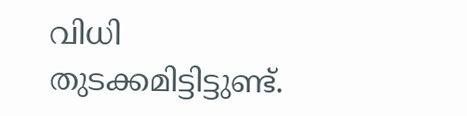വിധി തുടക്കമിട്ടിട്ടുണ്ട്.